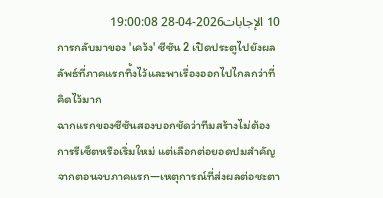10 الإجابات2026-04-28 19:00:08
การกลับมาของ 'เคว้ง' ซีซัน 2 เปิดประตูไปยังผลลัพธ์ที่ภาคแรกทิ้งไว้และพาเรื่องออกไปไกลกว่าที่คิดไว้มาก
ฉากแรกของซีซันสองบอกชัดว่าทีมสร้างไม่ต้องการรีเซ็ตหรือเริ่มใหม่ แต่เลือกต่อยอดปมสำคัญจากตอนจบภาคแรก—เหตุการณ์ที่ส่งผลต่อชะตา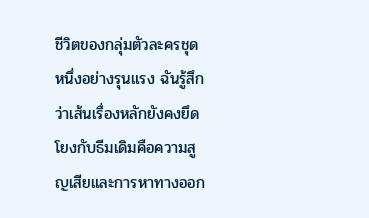ชีวิตของกลุ่มตัวละครชุดหนึ่งอย่างรุนแรง ฉันรู้สึกว่าเส้นเรื่องหลักยังคงยึดโยงกับธีมเดิมคือความสูญเสียและการหาทางออก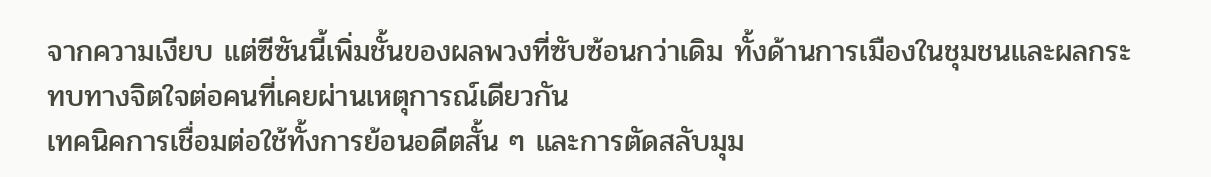จากความเงียบ แต่ซีซันนี้เพิ่มชั้นของผลพวงที่ซับซ้อนกว่าเดิม ทั้งด้านการเมืองในชุมชนและผลกระทบทางจิตใจต่อคนที่เคยผ่านเหตุการณ์เดียวกัน
เทคนิคการเชื่อมต่อใช้ทั้งการย้อนอดีตสั้น ๆ และการตัดสลับมุม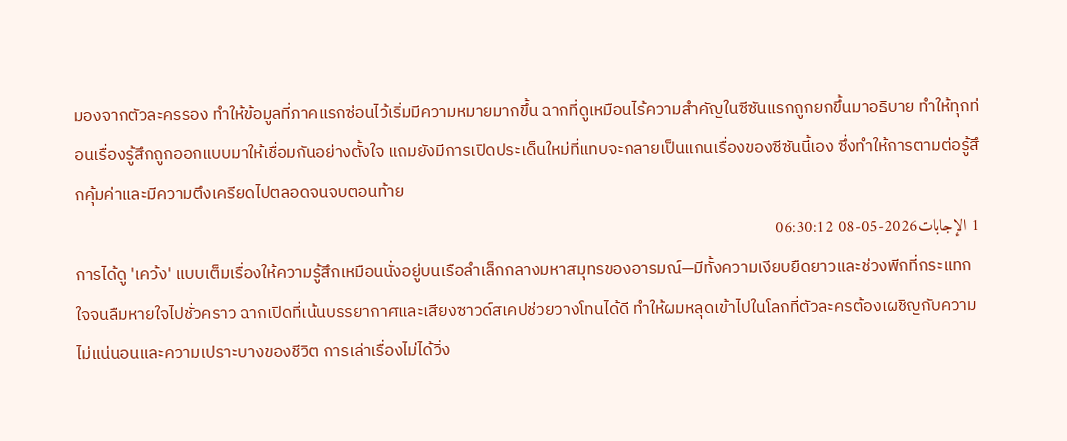มองจากตัวละครรอง ทำให้ข้อมูลที่ภาคแรกซ่อนไว้เริ่มมีความหมายมากขึ้น ฉากที่ดูเหมือนไร้ความสำคัญในซีซันแรกถูกยกขึ้นมาอธิบาย ทำให้ทุกท่อนเรื่องรู้สึกถูกออกแบบมาให้เชื่อมกันอย่างตั้งใจ แถมยังมีการเปิดประเด็นใหม่ที่แทบจะกลายเป็นแกนเรื่องของซีซันนี้เอง ซึ่งทำให้การตามต่อรู้สึกคุ้มค่าและมีความตึงเครียดไปตลอดจนจบตอนท้าย
1 الإجابات2026-05-08 06:30:12
การได้ดู 'เคว้ง' แบบเต็มเรื่องให้ความรู้สึกเหมือนนั่งอยู่บนเรือลำเล็กกลางมหาสมุทรของอารมณ์—มีทั้งความเงียบยืดยาวและช่วงพีกที่กระแทกใจจนลืมหายใจไปชั่วคราว ฉากเปิดที่เน้นบรรยากาศและเสียงซาวด์สเคปช่วยวางโทนได้ดี ทำให้ผมหลุดเข้าไปในโลกที่ตัวละครต้องเผชิญกับความไม่แน่นอนและความเปราะบางของชีวิต การเล่าเรื่องไม่ได้วิ่ง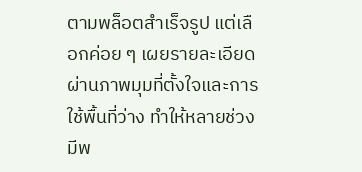ตามพล็อตสำเร็จรูป แต่เลือกค่อย ๆ เผยรายละเอียด ผ่านภาพมุมที่ตั้งใจและการใช้พื้นที่ว่าง ทำให้หลายช่วงมีพ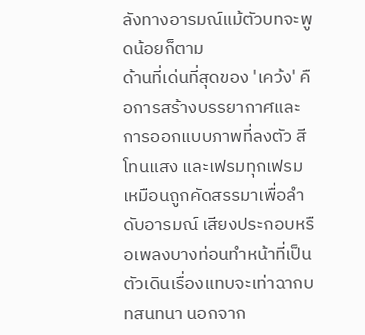ลังทางอารมณ์แม้ตัวบทจะพูดน้อยก็ตาม
ด้านที่เด่นที่สุดของ 'เคว้ง' คือการสร้างบรรยากาศและการออกแบบภาพที่ลงตัว สี โทนแสง และเฟรมทุกเฟรมเหมือนถูกคัดสรรมาเพื่อลำดับอารมณ์ เสียงประกอบหรือเพลงบางท่อนทำหน้าที่เป็นตัวเดินเรื่องแทบจะเท่าฉากบทสนทนา นอกจาก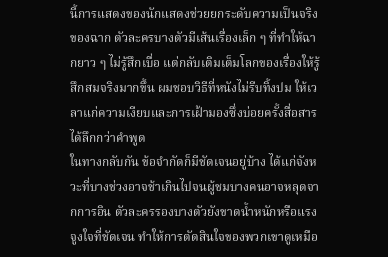นี้การแสดงของนักแสดงช่วยยกระดับความเป็นจริงของฉาก ตัวละครบางตัวมีเส้นเรื่องเล็ก ๆ ที่ทำให้ฉากยาว ๆ ไม่รู้สึกเบื่อ แต่กลับเติมเต็มโลกของเรื่องให้รู้สึกสมจริงมากขึ้น ผมชอบวิธีที่หนังไม่รีบทิ้งปม ให้เวลาแก่ความเงียบและการเฝ้ามองซึ่งบ่อยครั้งสื่อสารได้ลึกกว่าคำพูด
ในทางกลับกัน ข้อจำกัดก็มีชัดเจนอยู่บ้าง ได้แก่จังหวะที่บางช่วงอาจช้าเกินไปจนผู้ชมบางคนอาจหลุดจากการอิน ตัวละครรองบางตัวยังขาดน้ำหนักหรือแรงจูงใจที่ชัดเจน ทำให้การตัดสินใจของพวกเขาดูเหมือ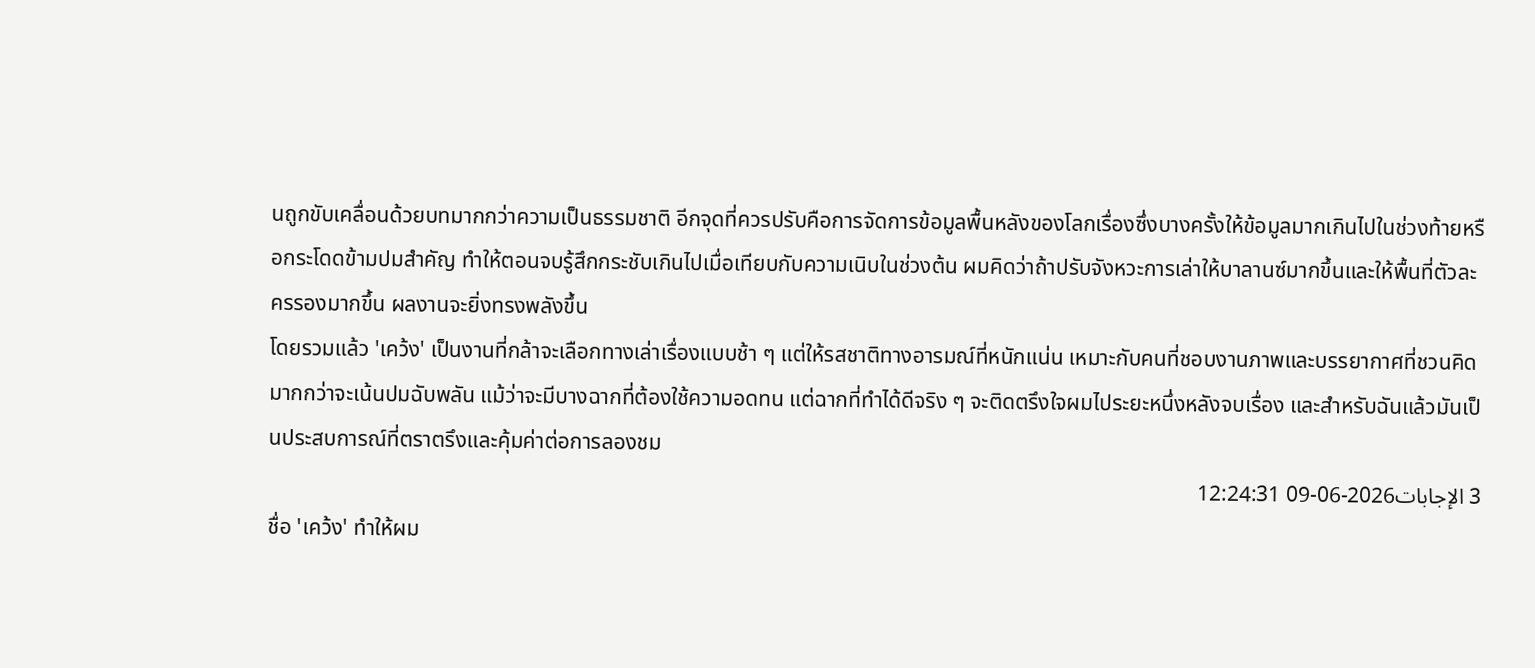นถูกขับเคลื่อนด้วยบทมากกว่าความเป็นธรรมชาติ อีกจุดที่ควรปรับคือการจัดการข้อมูลพื้นหลังของโลกเรื่องซึ่งบางครั้งให้ข้อมูลมากเกินไปในช่วงท้ายหรือกระโดดข้ามปมสำคัญ ทำให้ตอนจบรู้สึกกระชับเกินไปเมื่อเทียบกับความเนิบในช่วงต้น ผมคิดว่าถ้าปรับจังหวะการเล่าให้บาลานซ์มากขึ้นและให้พื้นที่ตัวละครรองมากขึ้น ผลงานจะยิ่งทรงพลังขึ้น
โดยรวมแล้ว 'เคว้ง' เป็นงานที่กล้าจะเลือกทางเล่าเรื่องแบบช้า ๆ แต่ให้รสชาติทางอารมณ์ที่หนักแน่น เหมาะกับคนที่ชอบงานภาพและบรรยากาศที่ชวนคิดมากกว่าจะเน้นปมฉับพลัน แม้ว่าจะมีบางฉากที่ต้องใช้ความอดทน แต่ฉากที่ทำได้ดีจริง ๆ จะติดตรึงใจผมไประยะหนึ่งหลังจบเรื่อง และสำหรับฉันแล้วมันเป็นประสบการณ์ที่ตราตรึงและคุ้มค่าต่อการลองชม
3 الإجابات2026-06-09 12:24:31
ชื่อ 'เคว้ง' ทำให้ผม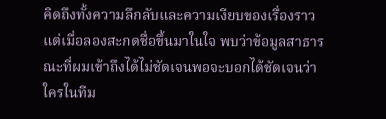คิดถึงทั้งความลึกลับและความเงียบของเรื่องราว แต่เมื่อลองสะกดชื่อขึ้นมาในใจ พบว่าข้อมูลสาธารณะที่ผมเข้าถึงได้ไม่ชัดเจนพอจะบอกได้ชัดเจนว่าใครในทีม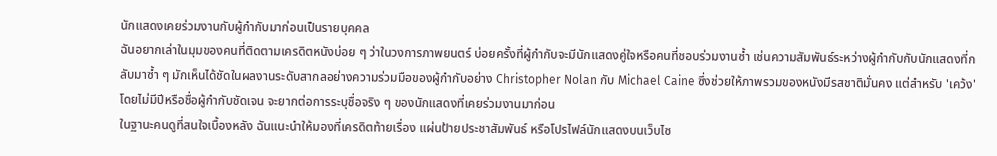นักแสดงเคยร่วมงานกับผู้กำกับมาก่อนเป็นรายบุคคล
ฉันอยากเล่าในมุมของคนที่ติดตามเครดิตหนังบ่อย ๆ ว่าในวงการภาพยนตร์ บ่อยครั้งที่ผู้กำกับจะมีนักแสดงคู่ใจหรือคนที่ชอบร่วมงานซ้ำ เช่นความสัมพันธ์ระหว่างผู้กำกับกับนักแสดงที่กลับมาซ้ำ ๆ มักเห็นได้ชัดในผลงานระดับสากลอย่างความร่วมมือของผู้กำกับอย่าง Christopher Nolan กับ Michael Caine ซึ่งช่วยให้ภาพรวมของหนังมีรสชาติมั่นคง แต่สำหรับ 'เคว้ง' โดยไม่มีปีหรือชื่อผู้กำกับชัดเจน จะยากต่อการระบุชื่อจริง ๆ ของนักแสดงที่เคยร่วมงานมาก่อน
ในฐานะคนดูที่สนใจเบื้องหลัง ฉันแนะนำให้มองที่เครดิตท้ายเรื่อง แผ่นป้ายประชาสัมพันธ์ หรือโปรไฟล์นักแสดงบนเว็บไซ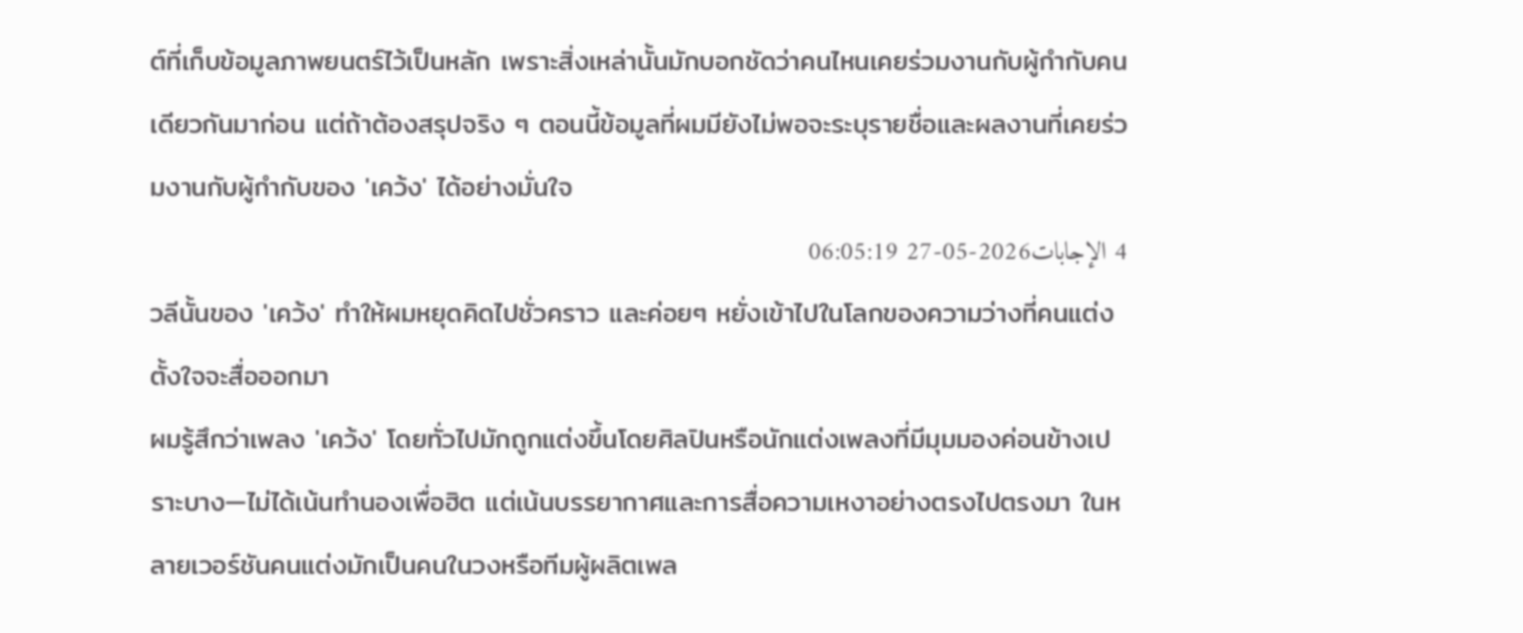ต์ที่เก็บข้อมูลภาพยนตร์ไว้เป็นหลัก เพราะสิ่งเหล่านั้นมักบอกชัดว่าคนไหนเคยร่วมงานกับผู้กำกับคนเดียวกันมาก่อน แต่ถ้าต้องสรุปจริง ๆ ตอนนี้ข้อมูลที่ผมมียังไม่พอจะระบุรายชื่อและผลงานที่เคยร่วมงานกับผู้กำกับของ 'เคว้ง' ได้อย่างมั่นใจ
4 الإجابات2026-05-27 06:05:19
วลีนั้นของ 'เคว้ง' ทำให้ผมหยุดคิดไปชั่วคราว และค่อยๆ หยั่งเข้าไปในโลกของความว่างที่คนแต่งตั้งใจจะสื่อออกมา
ผมรู้สึกว่าเพลง 'เคว้ง' โดยทั่วไปมักถูกแต่งขึ้นโดยศิลปินหรือนักแต่งเพลงที่มีมุมมองค่อนข้างเปราะบาง—ไม่ได้เน้นทำนองเพื่อฮิต แต่เน้นบรรยากาศและการสื่อความเหงาอย่างตรงไปตรงมา ในหลายเวอร์ชันคนแต่งมักเป็นคนในวงหรือทีมผู้ผลิตเพล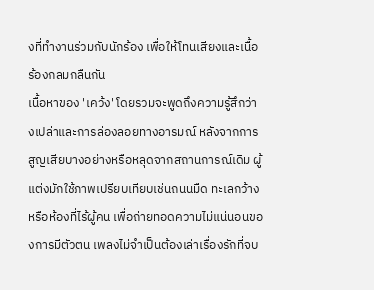งที่ทำงานร่วมกับนักร้อง เพื่อให้โทนเสียงและเนื้อร้องกลมกลืนกัน
เนื้อหาของ 'เคว้ง' โดยรวมจะพูดถึงความรู้สึกว่างเปล่าและการล่องลอยทางอารมณ์ หลังจากการสูญเสียบางอย่างหรือหลุดจากสถานการณ์เดิม ผู้แต่งมักใช้ภาพเปรียบเทียบเช่นถนนมืด ทะเลกว้าง หรือห้องที่ไร้ผู้คน เพื่อถ่ายทอดความไม่แน่นอนของการมีตัวตน เพลงไม่จำเป็นต้องเล่าเรื่องรักที่จบ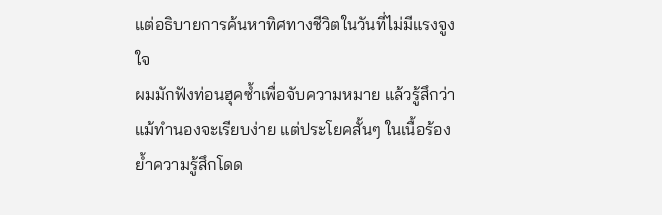แต่อธิบายการค้นหาทิศทางชีวิตในวันที่ไม่มีแรงจูงใจ
ผมมักฟังท่อนฮุคซ้ำเพื่อจับความหมาย แล้วรู้สึกว่าแม้ทำนองจะเรียบง่าย แต่ประโยคสั้นๆ ในเนื้อร้องย้ำความรู้สึกโดด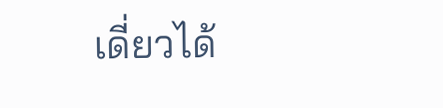เดี่ยวได้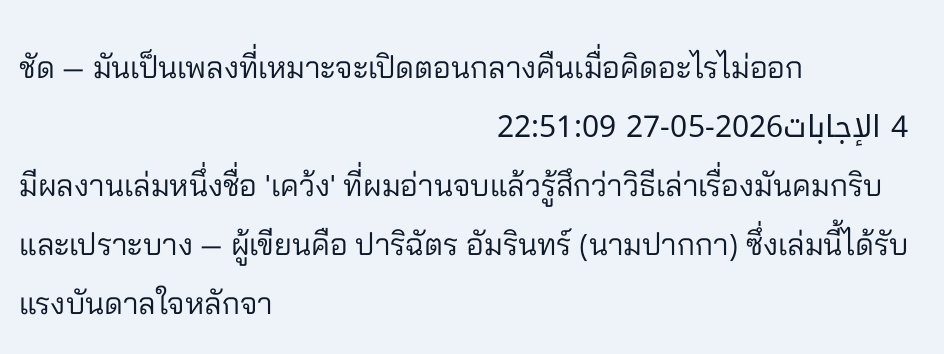ชัด — มันเป็นเพลงที่เหมาะจะเปิดตอนกลางคืนเมื่อคิดอะไรไม่ออก
4 الإجابات2026-05-27 22:51:09
มีผลงานเล่มหนึ่งชื่อ 'เคว้ง' ที่ผมอ่านจบแล้วรู้สึกว่าวิธีเล่าเรื่องมันคมกริบและเปราะบาง — ผู้เขียนคือ ปาริฉัตร อัมรินทร์ (นามปากกา) ซึ่งเล่มนี้ได้รับแรงบันดาลใจหลักจา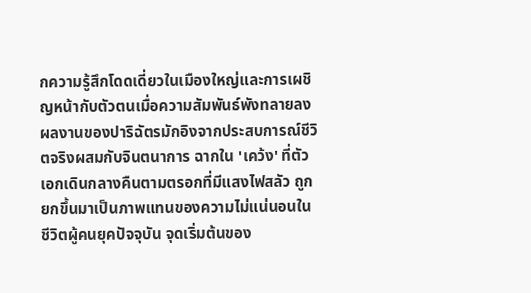กความรู้สึกโดดเดี่ยวในเมืองใหญ่และการเผชิญหน้ากับตัวตนเมื่อความสัมพันธ์พังทลายลง
ผลงานของปาริฉัตรมักอิงจากประสบการณ์ชีวิตจริงผสมกับจินตนาการ ฉากใน 'เคว้ง' ที่ตัวเอกเดินกลางคืนตามตรอกที่มีแสงไฟสลัว ถูกยกขึ้นมาเป็นภาพแทนของความไม่แน่นอนในชีวิตผู้คนยุคปัจจุบัน จุดเริ่มต้นของ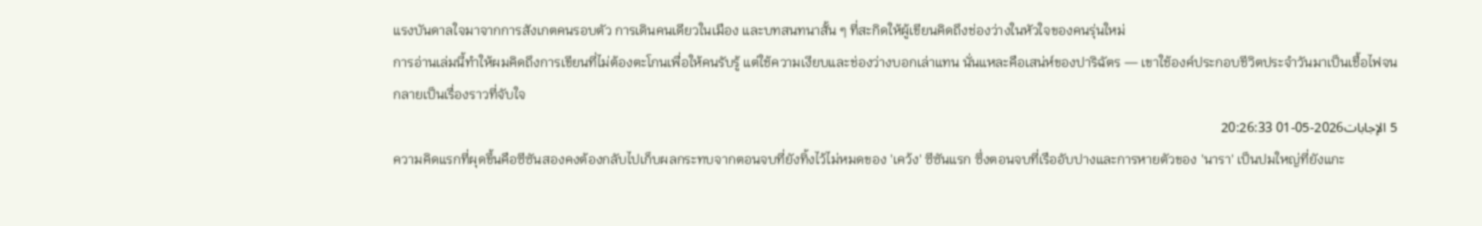แรงบันดาลใจมาจากการสังเกตคนรอบตัว การเดินคนเดียวในเมือง และบทสนทนาสั้น ๆ ที่สะกิดให้ผู้เขียนคิดถึงช่องว่างในหัวใจของคนรุ่นใหม่
การอ่านเล่มนี้ทำให้ผมคิดถึงการเขียนที่ไม่ต้องตะโกนเพื่อให้คนรับรู้ แต่ใช้ความเงียบและช่องว่างบอกเล่าแทน นั่นแหละคือเสน่ห์ของปาริฉัตร — เขาใช้องค์ประกอบชีวิตประจำวันมาเป็นเชื้อไฟจนกลายเป็นเรื่องราวที่จับใจ
5 الإجابات2026-05-01 20:26:33
ความคิดแรกที่ผุดขึ้นคือซีซันสองคงต้องกลับไปเก็บผลกระทบจากตอนจบที่ยังทิ้งไว้ไม่หมดของ 'เคว้ง' ซีซันแรก ซึ่งตอนจบที่เรืออับปางและการหายตัวของ 'นารา' เป็นปมใหญ่ที่ยังแกะ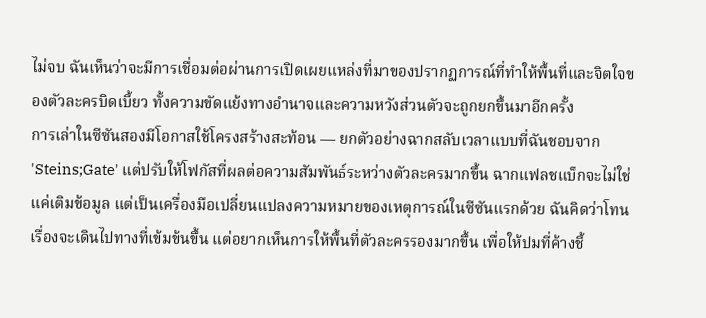ไม่จบ ฉันเห็นว่าจะมีการเชื่อมต่อผ่านการเปิดเผยแหล่งที่มาของปรากฏการณ์ที่ทำให้พื้นที่และจิตใจของตัวละครบิดเบี้ยว ทั้งความขัดแย้งทางอำนาจและความหวังส่วนตัวจะถูกยกขึ้นมาอีกครั้ง
การเล่าในซีซันสองมีโอกาสใช้โครงสร้างสะท้อน — ยกตัวอย่างฉากสลับเวลาแบบที่ฉันชอบจาก 'Steins;Gate' แต่ปรับให้โฟกัสที่ผลต่อความสัมพันธ์ระหว่างตัวละครมากขึ้น ฉากแฟลชแบ็กจะไม่ใช่แค่เติมข้อมูล แต่เป็นเครื่องมือเปลี่ยนแปลงความหมายของเหตุการณ์ในซีซันแรกด้วย ฉันคิดว่าโทนเรื่องจะเดินไปทางที่เข้มข้นขึ้น แต่อยากเห็นการให้พื้นที่ตัวละครรองมากขึ้น เพื่อให้ปมที่ค้างชี้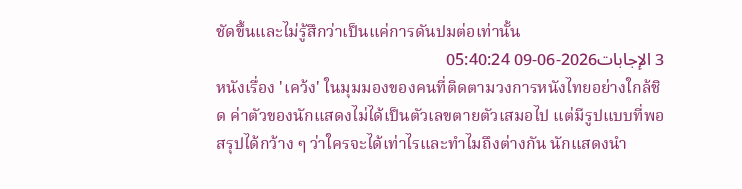ชัดขึ้นและไม่รู้สึกว่าเป็นแค่การดันปมต่อเท่านั้น
3 الإجابات2026-06-09 05:40:24
หนังเรื่อง 'เคว้ง' ในมุมมองของคนที่ติดตามวงการหนังไทยอย่างใกล้ชิด ค่าตัวของนักแสดงไม่ได้เป็นตัวเลขตายตัวเสมอไป แต่มีรูปแบบที่พอสรุปได้กว้าง ๆ ว่าใครจะได้เท่าไรและทำไมถึงต่างกัน นักแสดงนำ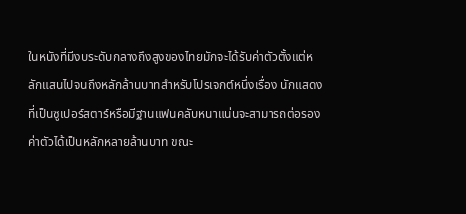ในหนังที่มีงบระดับกลางถึงสูงของไทยมักจะได้รับค่าตัวตั้งแต่หลักแสนไปจนถึงหลักล้านบาทสำหรับโปรเจกต์หนึ่งเรื่อง นักแสดงที่เป็นซูเปอร์สตาร์หรือมีฐานแฟนคลับหนาแน่นจะสามารถต่อรองค่าตัวได้เป็นหลักหลายล้านบาท ขณะ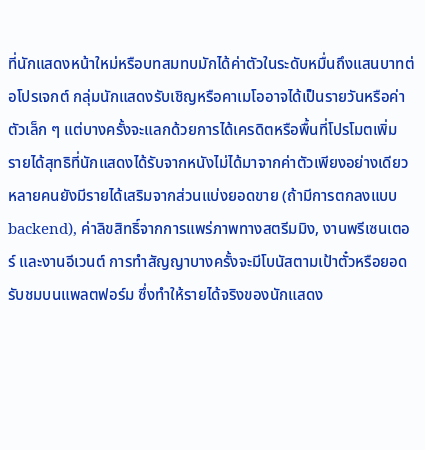ที่นักแสดงหน้าใหม่หรือบทสมทบมักได้ค่าตัวในระดับหมื่นถึงแสนบาทต่อโปรเจกต์ กลุ่มนักแสดงรับเชิญหรือคาเมโออาจได้เป็นรายวันหรือค่าตัวเล็ก ๆ แต่บางครั้งจะแลกด้วยการได้เครดิตหรือพื้นที่โปรโมตเพิ่ม
รายได้สุทธิที่นักแสดงได้รับจากหนังไม่ได้มาจากค่าตัวเพียงอย่างเดียว หลายคนยังมีรายได้เสริมจากส่วนแบ่งยอดขาย (ถ้ามีการตกลงแบบ backend), ค่าลิขสิทธิ์จากการแพร่ภาพทางสตรีมมิง, งานพรีเซนเตอร์ และงานอีเวนต์ การทำสัญญาบางครั้งจะมีโบนัสตามเป้าตั๋วหรือยอดรับชมบนแพลตฟอร์ม ซึ่งทำให้รายได้จริงของนักแสดง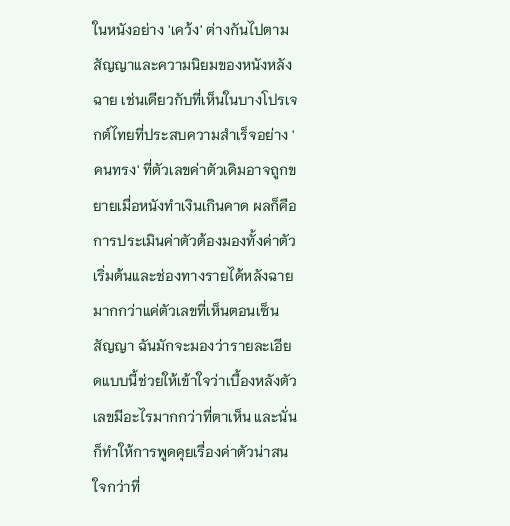ในหนังอย่าง 'เคว้ง' ต่างกันไปตามสัญญาและความนิยมของหนังหลังฉาย เช่นเดียวกับที่เห็นในบางโปรเจกต์ไทยที่ประสบความสำเร็จอย่าง 'คนทรง' ที่ตัวเลขค่าตัวเดิมอาจถูกขยายเมื่อหนังทำเงินเกินคาด ผลก็คือการประเมินค่าตัวต้องมองทั้งค่าตัวเริ่มต้นและช่องทางรายได้หลังฉายมากกว่าแค่ตัวเลขที่เห็นตอนเซ็นสัญญา ฉันมักจะมองว่ารายละเอียดแบบนี้ช่วยให้เข้าใจว่าเบื้องหลังตัวเลขมีอะไรมากกว่าที่ตาเห็น และนั่นก็ทำให้การพูดคุยเรื่องค่าตัวน่าสนใจกว่าที่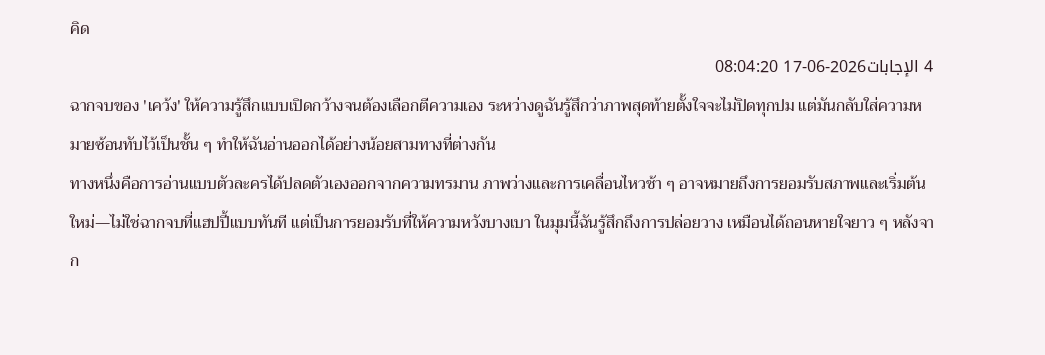คิด
4 الإجابات2026-06-17 08:04:20
ฉากจบของ 'เคว้ง' ให้ความรู้สึกแบบเปิดกว้างจนต้องเลือกตีความเอง ระหว่างดูฉันรู้สึกว่าภาพสุดท้ายตั้งใจจะไม่ปิดทุกปม แต่มันกลับใส่ความหมายซ้อนทับไว้เป็นชั้น ๆ ทำให้ฉันอ่านออกได้อย่างน้อยสามทางที่ต่างกัน
ทางหนึ่งคือการอ่านแบบตัวละครได้ปลดตัวเองออกจากความทรมาน ภาพว่างและการเคลื่อนไหวช้า ๆ อาจหมายถึงการยอมรับสภาพและเริ่มต้นใหม่—ไม่ใช่ฉากจบที่แฮปปี้แบบทันที แต่เป็นการยอมรับที่ให้ความหวังบางเบา ในมุมนี้ฉันรู้สึกถึงการปล่อยวาง เหมือนได้ถอนหายใจยาว ๆ หลังจาก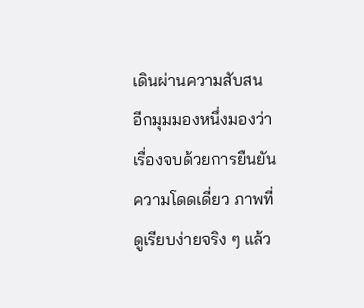เดินผ่านความสับสน
อีกมุมมองหนึ่งมองว่าเรื่องจบด้วยการยืนยันความโดดเดี่ยว ภาพที่ดูเรียบง่ายจริง ๆ แล้ว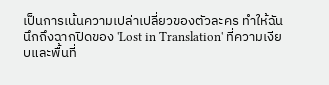เป็นการเน้นความเปล่าเปลี่ยวของตัวละคร ทำให้ฉันนึกถึงฉากปิดของ 'Lost in Translation' ที่ความเงียบและพื้นที่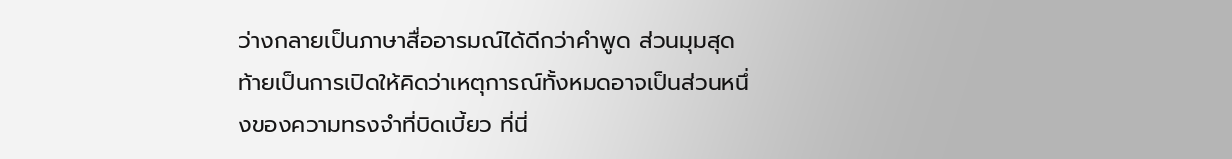ว่างกลายเป็นภาษาสื่ออารมณ์ได้ดีกว่าคำพูด ส่วนมุมสุดท้ายเป็นการเปิดให้คิดว่าเหตุการณ์ทั้งหมดอาจเป็นส่วนหนึ่งของความทรงจำที่บิดเบี้ยว ที่นี่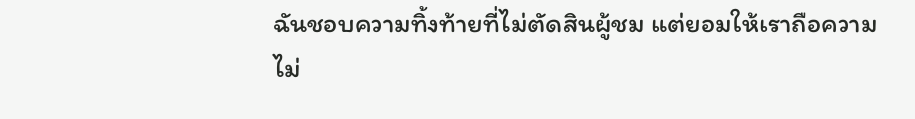ฉันชอบความทิ้งท้ายที่ไม่ตัดสินผู้ชม แต่ยอมให้เราถือความไม่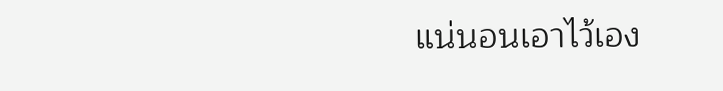แน่นอนเอาไว้เอง